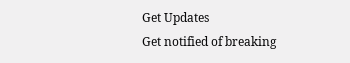Get Updates
Get notified of breaking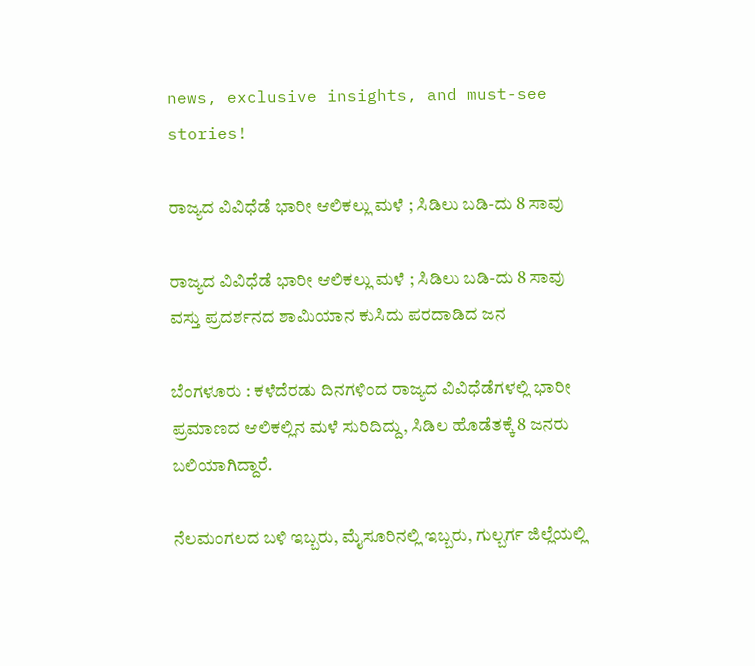news, exclusive insights, and must-see stories!

ರಾಜ್ಯದ ವಿವಿಧೆಡೆ ಭಾರೀ ಆಲಿಕಲ್ಲು ಮಳೆ ; ಸಿಡಿಲು ಬಡಿ-ದು 8 ಸಾವು

ರಾಜ್ಯದ ವಿವಿಧೆಡೆ ಭಾರೀ ಆಲಿಕಲ್ಲು ಮಳೆ ; ಸಿಡಿಲು ಬಡಿ-ದು 8 ಸಾವು
ವಸ್ತು ಪ್ರದರ್ಶನದ ಶಾಮಿಯಾನ ಕುಸಿದು ಪರದಾಡಿದ ಜನ

ಬೆಂಗಳೂರು : ಕಳೆದೆರಡು ದಿನಗಳಿಂದ ರಾಜ್ಯದ ವಿವಿಧೆಡೆಗಳಲ್ಲಿ ಭಾರೀ ಪ್ರಮಾಣದ ಆಲಿಕಲ್ಲಿನ ಮಳೆ ಸುರಿದಿದ್ದು, ಸಿಡಿಲ ಹೊಡೆತಕ್ಕೆ 8 ಜನರು ಬಲಿಯಾಗಿದ್ದಾರೆ.

ನೆಲಮಂಗಲದ ಬಳಿ ಇಬ್ಬರು, ಮೈಸೂರಿನಲ್ಲಿ ಇಬ್ಬರು, ಗುಲ್ಬರ್ಗ ಜಿಲ್ಲೆಯಲ್ಲಿ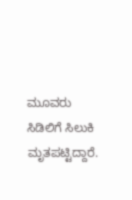ಮೂವರು ಸಿಡಿಲಿಗೆ ಸಿಲುಕಿ ಮೃತಪಟ್ಟಿದ್ದಾರೆ.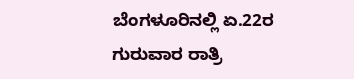ಬೆಂಗಳೂರಿನಲ್ಲಿ ಏ.22ರ ಗುರುವಾರ ರಾತ್ರಿ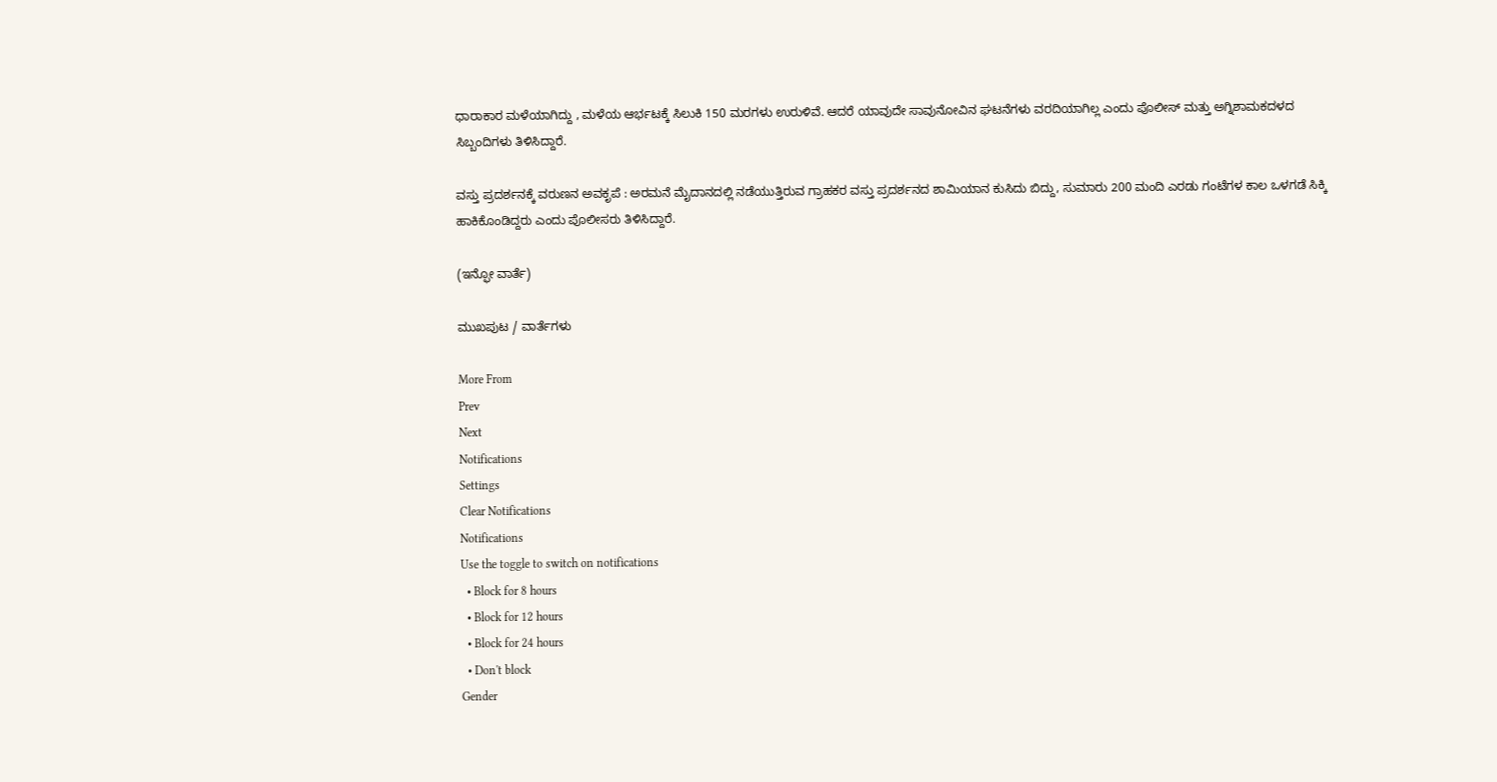ಧಾರಾಕಾರ ಮಳೆಯಾಗಿದ್ದು , ಮಳೆಯ ಆರ್ಭಟಕ್ಕೆ ಸಿಲುಕಿ 150 ಮರಗಳು ಉರುಳಿವೆ. ಆದರೆ ಯಾವುದೇ ಸಾವುನೋವಿನ ಘಟನೆಗಳು ವರದಿಯಾಗಿಲ್ಲ ಎಂದು ಪೊಲೀಸ್‌ ಮತ್ತು ಅಗ್ನಿಶಾಮಕದಳದ ಸಿಬ್ಬಂದಿಗಳು ತಿಳಿಸಿದ್ದಾರೆ.

ವಸ್ತು ಪ್ರದರ್ಶನಕ್ಕೆ ವರುಣನ ಅವಕೃಪೆ : ಅರಮನೆ ಮೈದಾನದಲ್ಲಿ ನಡೆಯುತ್ತಿರುವ ಗ್ರಾಹಕರ ವಸ್ತು ಪ್ರದರ್ಶನದ ಶಾಮಿಯಾನ ಕುಸಿದು ಬಿದ್ದು, ಸುಮಾರು 200 ಮಂದಿ ಎರಡು ಗಂಟೆಗಳ ಕಾಲ ಒಳಗಡೆ ಸಿಕ್ಕಿ ಹಾಕಿಕೊಂಡಿದ್ದರು ಎಂದು ಪೊಲೀಸರು ತಿಳಿಸಿದ್ದಾರೆ.

(ಇನ್ಫೋ ವಾರ್ತೆ)

ಮುಖಪುಟ / ವಾರ್ತೆಗಳು

More From
Prev
Next
Notifications
Settings
Clear Notifications
Notifications
Use the toggle to switch on notifications
  • Block for 8 hours
  • Block for 12 hours
  • Block for 24 hours
  • Don't block
Gender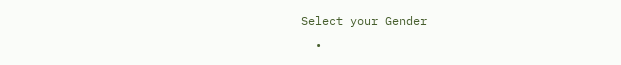Select your Gender
  •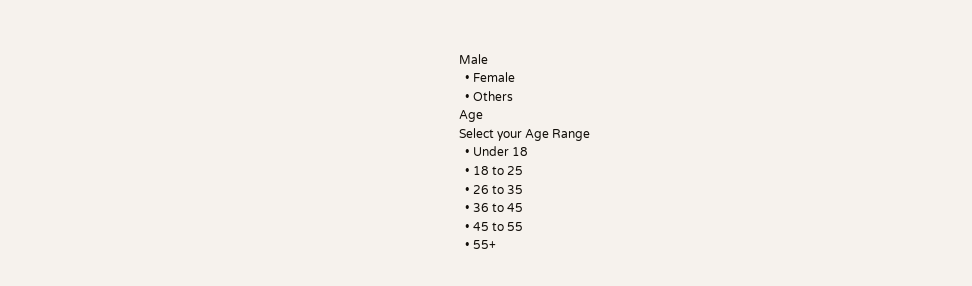Male
  • Female
  • Others
Age
Select your Age Range
  • Under 18
  • 18 to 25
  • 26 to 35
  • 36 to 45
  • 45 to 55
  • 55+